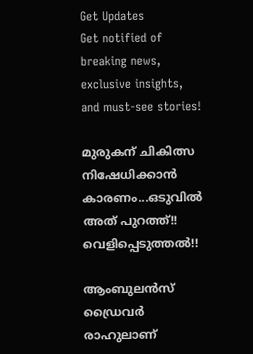Get Updates
Get notified of breaking news, exclusive insights, and must-see stories!

മുരുകന് ചികിത്സ നിഷേധിക്കാന്‍ കാരണം...ഒടുവില്‍ അത് പുറത്ത്!! വെളിപ്പെടുത്തല്‍!!

ആംബുലന്‍സ് ഡ്രൈവര്‍ രാഹുലാണ്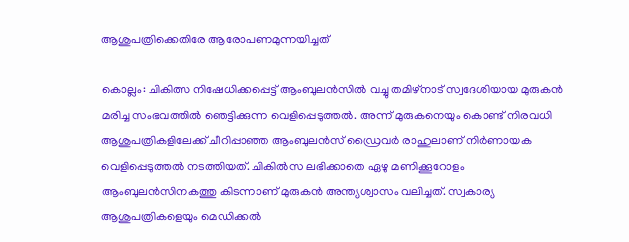ആശുപത്രിക്കെതിരേ ആരോപണമുന്നയിച്ചത്

കൊല്ലം: ചികിത്സ നിഷേധിക്കപ്പെട്ട് ആംബുലന്‍സില്‍ വച്ചു തമിഴ്‌നാട് സ്വദേശിയായ മുരുകന്‍ മരിച്ച സംഭവത്തില്‍ ഞെട്ടിക്കുന്ന വെളിപ്പെടുത്തല്‍. അന്ന് മുരുകനെയും കൊണ്ട് നിരവധി ആശുപത്രികളിലേക്ക് ചീറിപ്പാഞ്ഞ ആംബുലന്‍സ് ഡ്രൈവര്‍ രാഹുലാണ് നിര്‍ണായക വെളിപ്പെടുത്തല്‍ നടത്തിയത്. ചികില്‍സ ലഭിക്കാതെ ഏഴു മണിക്കൂറോളം ആംബുലന്‍സിനകത്തു കിടന്നാണ് മുരുകന്‍ അന്ത്യശ്വാസം വലിച്ചത്. സ്വകാര്യ ആശുപത്രികളെയും മെഡിക്കല്‍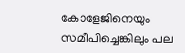കോളേജിനെയും സമീപിച്ചെങ്കിലും പല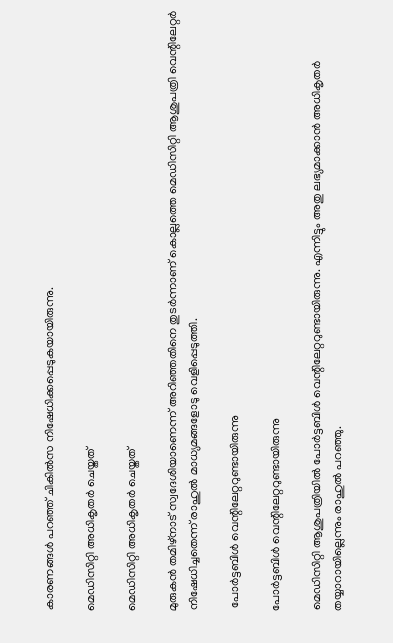കാരണങ്ങള്‍ പറഞ്ഞ് ചികില്‍സ നിഷേധിക്കപ്പെടുകയായിരുന്നു.

മെഡിസിറ്റി അധികൃതര്‍ ചെയ്തത്

മെഡിസിറ്റി അധികൃതര്‍ ചെയ്തത്

മുരുകന്‍ തമിഴ്‌നാട് സ്വദേശിയാണെന്ന് അറിഞ്ഞതിനെ തുടര്‍ന്നാണ് കൊല്ലത്തെ മെഡിസിറ്റി ആശുപത്രി വെന്റിലേറ്റര്‍ നിഷേധിച്ചതെന്ന് രാഹുല്‍ മാധ്യമങ്ങളോടു വെളിപ്പെടുത്തി.

 പോര്‍ട്ടബിള്‍ വെന്റിലേറ്ററുണ്ടായിരുന്നു

പോര്‍ട്ടബിള്‍ വെന്റിലേറ്ററുണ്ടായിരുന്നു

മെഡിസിറ്റി ആശുപത്രിയില്‍ പോര്‍ട്ടബിള്‍ വെന്റിലേറ്ററുണ്ടായിരുന്നു. എന്നിട്ടും അതു ലഭ്യമാക്കാന്‍ അധികൃതര്‍ തയ്യാറായില്ലെന്നും രാഹുല്‍ പറഞ്ഞു.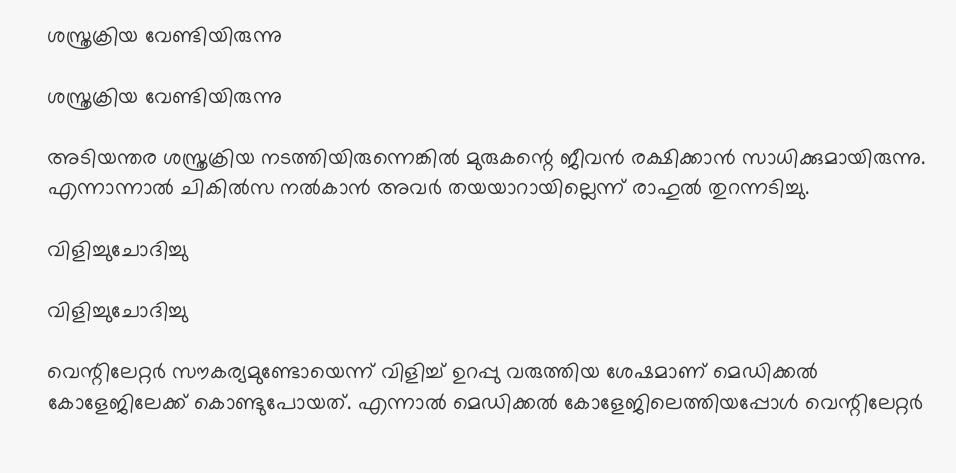ശസ്ത്രക്രിയ വേണ്ടിയിരുന്നു

ശസ്ത്രക്രിയ വേണ്ടിയിരുന്നു

അടിയന്തര ശസ്ത്രക്രിയ നടത്തിയിരുന്നെങ്കില്‍ മുരുകന്റെ ജീവന്‍ രക്ഷിക്കാന്‍ സാധിക്കുമായിരുന്നു. എന്നാന്നാല്‍ ചികില്‍സ നല്‍കാന്‍ അവര്‍ തയയാറായില്ലെന്ന് രാഹുല്‍ തുറന്നടിച്ചു.

വിളിച്ചുചോദിച്ചു

വിളിച്ചുചോദിച്ചു

വെന്റിലേറ്റര്‍ സൗകര്യമുണ്ടോയെന്ന് വിളിച്ച് ഉറപ്പു വരുത്തിയ ശേഷമാണ് മെഡിക്കല്‍ കോളേജിലേക്ക് കൊണ്ടുപോയത്. എന്നാല്‍ മെഡിക്കല്‍ കോളേജിലെത്തിയപ്പോള്‍ വെന്റിലേറ്റര്‍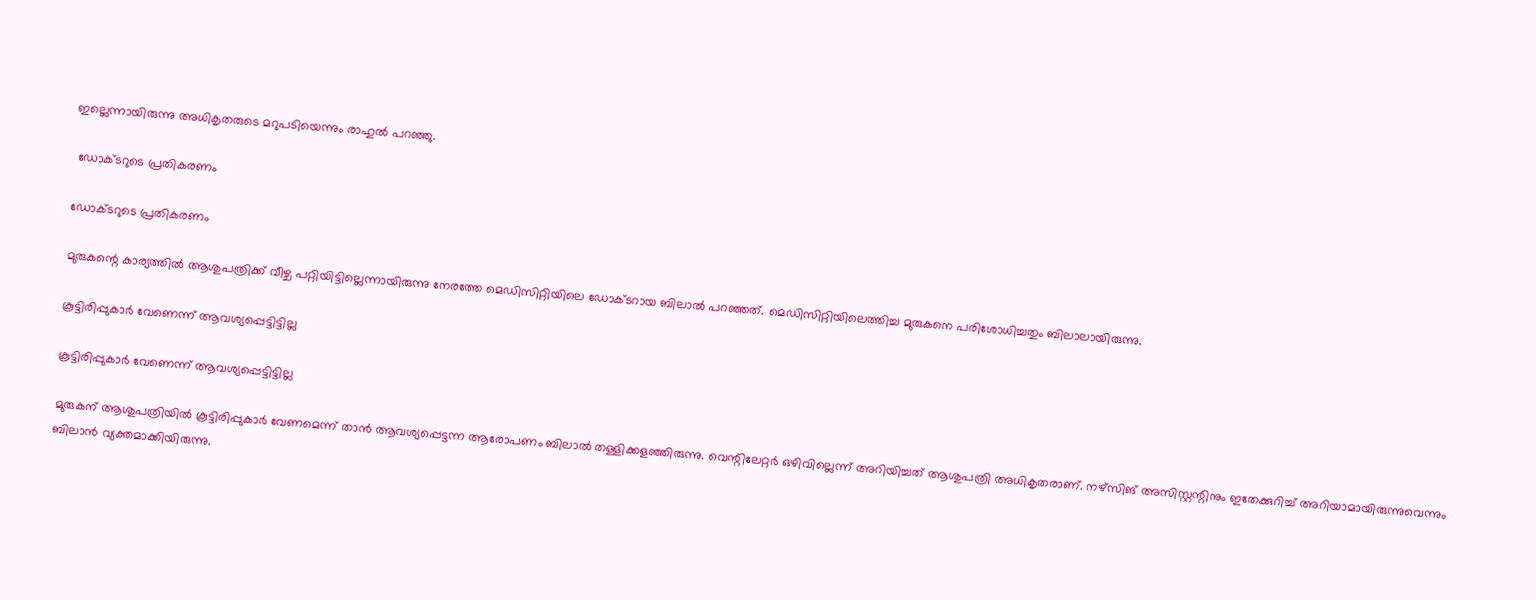ഇല്ലെന്നായിരുന്നു അധികൃതരുടെ മറുപടിയെന്നും രാഹുല്‍ പറഞ്ഞു.

 ഡോക്ടറുടെ പ്രതികരണം

ഡോക്ടറുടെ പ്രതികരണം

മുരുകന്റെ കാര്യത്തില്‍ ആശുപത്രിക്ക് വീഴ്ച പറ്റിയിട്ടില്ലെന്നായിരുന്നു നേരത്തേ മെഡിസിറ്റിയിലെ ഡോക്ടറായ ബിലാല്‍ പറഞ്ഞത്. മെഡിസിറ്റിയിലെത്തിച്ച മുരുകനെ പരിശോധിച്ചതും ബിലാലായിരുന്നു.

കൂട്ടിരിപ്പുകാര്‍ വേണെന്ന് ആവശ്യപ്പെട്ടിട്ടില്ല

കൂട്ടിരിപ്പുകാര്‍ വേണെന്ന് ആവശ്യപ്പെട്ടിട്ടില്ല

മുരുകന് ആശുപത്രിയില്‍ കൂട്ടിരിപ്പുകാര്‍ വേണമെന്ന് താന്‍ ആവശ്യപ്പെട്ടന്ന ആരോപണം ബിലാല്‍ തള്ളിക്കളഞ്ഞിരുന്നു. വെന്റിലേറ്റര്‍ ഒഴിവില്ലെന്ന് അറിയിച്ചത് ആശുപത്രി അധികൃതരാണ്. നഴ്‌സിങ് അസിസ്റ്റന്റിനും ഇതേക്കുറിച്ച് അറിയാമായിരുന്നുവെന്നും ബിലാന്‍ വ്യക്തമാക്കിയിരുന്നു.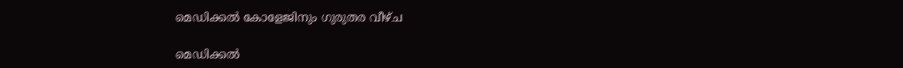മെഡിക്കല്‍ കോളേജിനും ഗുരുതര വീഴ്ച

മെഡിക്കല്‍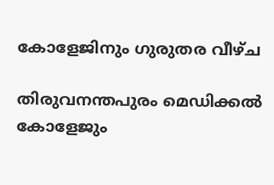കോളേജിനും ഗുരുതര വീഴ്ച

തിരുവനന്തപുരം മെഡിക്കല്‍ കോളേജും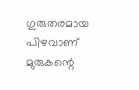ഗുരുതരമായ പിഴവാണ് മുരുകന്റെ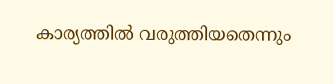കാര്യത്തില്‍ വരുത്തിയതെന്നും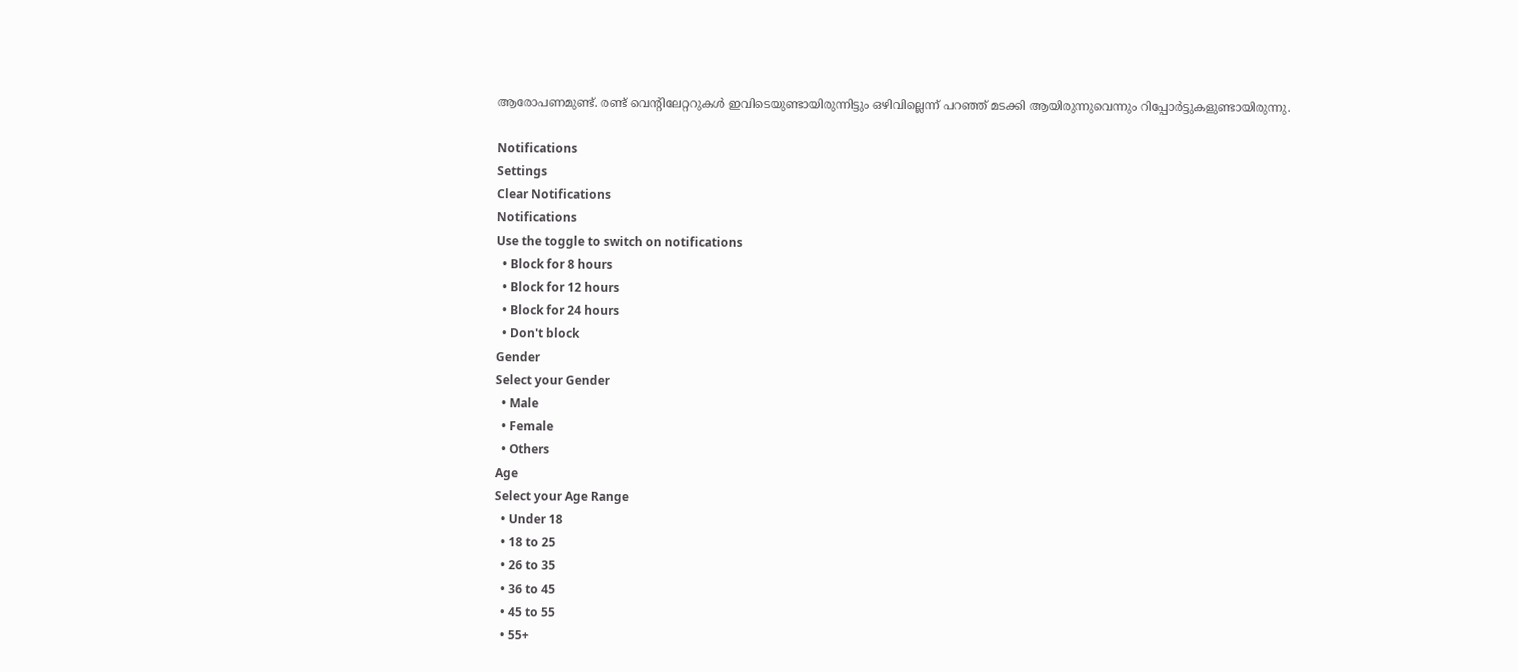ആരോപണമുണ്ട്. രണ്ട് വെന്റിലേറ്ററുകള്‍ ഇവിടെയുണ്ടായിരുന്നിട്ടും ഒഴിവില്ലെന്ന് പറഞ്ഞ് മടക്കി ആയിരുന്നുവെന്നും റിപ്പോര്‍ട്ടുകളുണ്ടായിരുന്നു.

Notifications
Settings
Clear Notifications
Notifications
Use the toggle to switch on notifications
  • Block for 8 hours
  • Block for 12 hours
  • Block for 24 hours
  • Don't block
Gender
Select your Gender
  • Male
  • Female
  • Others
Age
Select your Age Range
  • Under 18
  • 18 to 25
  • 26 to 35
  • 36 to 45
  • 45 to 55
  • 55+